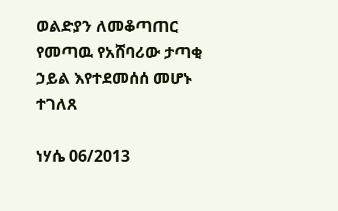ወልድያን ለመቆጣጠር የመጣዉ የአሸባሪው ታጣቂ ኃይል እየተደመሰሰ መሆኑ ተገለጸ

ነሃሴ 06/2013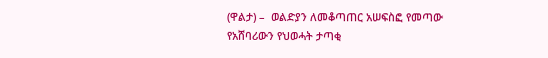(ዋልታ) –  ወልድያን ለመቆጣጠር አሠፍስፎ የመጣው የአሸባሪውን የህወሓት ታጣቂ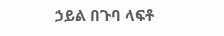ኃይል በጉባ ላፍቶ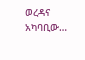ወረዳና አካባቢው…